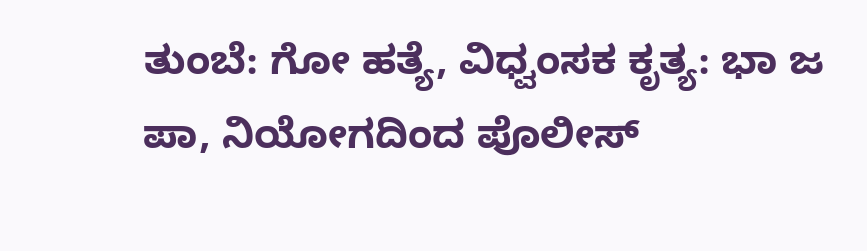ತುಂಬೆ: ಗೋ ಹತ್ಯೆ, ವಿಧ್ವಂಸಕ ಕೃತ್ಯ: ಭಾ ಜ ಪಾ, ನಿಯೋಗದಿಂದ ಪೊಲೀಸ್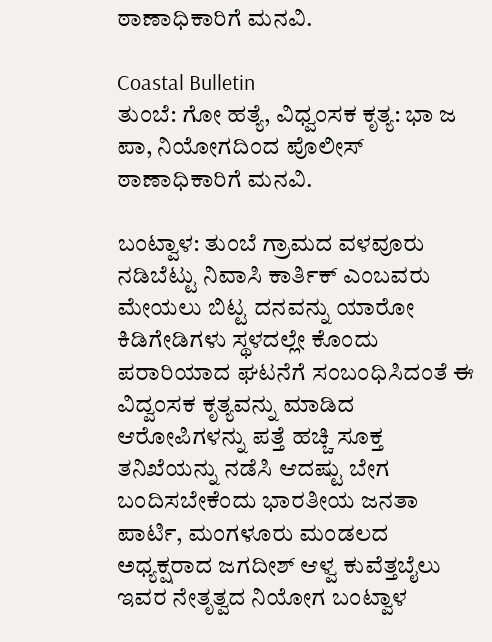ಠಾಣಾಧಿಕಾರಿಗೆ ಮನವಿ.

Coastal Bulletin
ತುಂಬೆ: ಗೋ ಹತ್ಯೆ, ವಿಧ್ವಂಸಕ ಕೃತ್ಯ: ಭಾ ಜ ಪಾ, ನಿಯೋಗದಿಂದ ಪೊಲೀಸ್ ಠಾಣಾಧಿಕಾರಿಗೆ ಮನವಿ.

ಬಂಟ್ವಾಳ: ತುಂಬೆ ಗ್ರಾಮದ ವಳವೂರು ನಡಿಬೆಟ್ಟು ನಿವಾಸಿ ಕಾರ್ತಿಕ್ ಎಂಬವರು ಮೇಯಲು ಬಿಟ್ಟ ದನವನ್ನು ಯಾರೋ ಕಿಡಿಗೇಡಿಗಳು ಸ್ಥಳದಲ್ಲೇ ಕೊಂದು ಪರಾರಿಯಾದ ಘಟನೆಗೆ ಸಂಬಂಧಿಸಿದಂತೆ ಈ ವಿದ್ವಂಸಕ ಕೃತ್ಯವನ್ನು ಮಾಡಿದ ಆರೋಪಿಗಳನ್ನು ಪತ್ತೆ ಹಚ್ಚಿ ಸೂಕ್ತ ತನಿಖೆಯನ್ನು ನಡೆಸಿ ಆದಷ್ಟು ಬೇಗ ಬಂದಿಸಬೇಕೆಂದು ಭಾರತೀಯ ಜನತಾ ಪಾರ್ಟಿ, ಮಂಗಳೂರು ಮಂಡಲದ ಅಧ್ಯಕ್ಷರಾದ ಜಗದೀಶ್ ಆಳ್ವ ಕುವೆತ್ತಬೈಲು ಇವರ ನೇತೃತ್ವದ ನಿಯೋಗ ಬಂಟ್ವಾಳ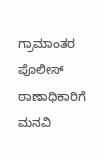ಗ್ರಾಮಾಂತರ ಪೊಲೀಸ್ ಠಾಣಾಧಿಕಾರಿಗೆ ಮನವಿ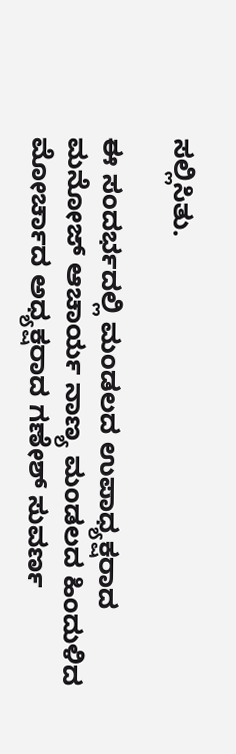ಸಲ್ಲಿಸಿತು.

ಈ ಸಂದರ್ಭದಲ್ಲಿ ಮಂಡಲದ ಉಪಾಧ್ಯಕ್ಷರಾದ ಮನೋಜ್ ಆಚಾರ್ಯ ನಾಣ್ಯ ಮಂಡಲದ ಹಿಂದುಳಿದ ಮೋರ್ಚಾದ ಅಧ್ಯಕ್ಷರಾದ ಗಣೇಶ್ ಸುವರ್ಣ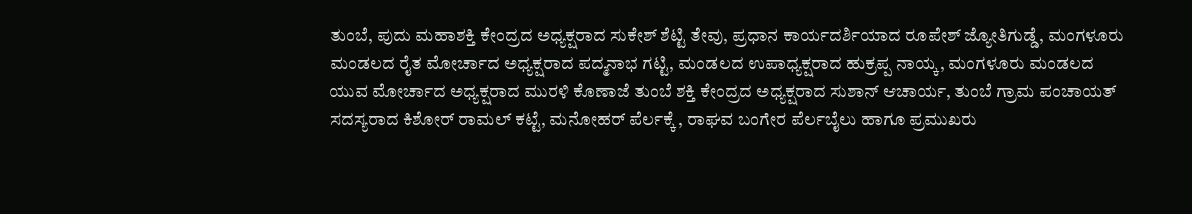ತುಂಬೆ, ಪುದು ಮಹಾಶಕ್ತಿ ಕೇಂದ್ರದ ಅಧ್ಯಕ್ಷರಾದ ಸುಕೇಶ್ ಶೆಟ್ಟಿ ತೇವು, ಪ್ರಧಾನ ಕಾರ್ಯದರ್ಶಿಯಾದ ರೂಪೇಶ್ ಜ್ಯೋತಿಗುಡ್ಡೆ, ಮಂಗಳೂರು ಮಂಡಲದ ರೈತ ಮೋರ್ಚಾದ ಅಧ್ಯಕ್ಷರಾದ ಪದ್ಮನಾಭ ಗಟ್ಟಿ, ಮಂಡಲದ ಉಪಾಧ್ಯಕ್ಷರಾದ ಹುಕ್ರಪ್ಪ ನಾಯ್ಕ, ಮಂಗಳೂರು ಮಂಡಲದ ಯುವ ಮೋರ್ಚಾದ ಅಧ್ಯಕ್ಷರಾದ ಮುರಳಿ ಕೊಣಾಜೆ ತುಂಬೆ ಶಕ್ತಿ ಕೇಂದ್ರದ ಅಧ್ಯಕ್ಷರಾದ ಸುಶಾನ್ ಆಚಾರ್ಯ, ತುಂಬೆ ಗ್ರಾಮ ಪಂಚಾಯತ್ ಸದಸ್ಯರಾದ ಕಿಶೋರ್ ರಾಮಲ್ ಕಟ್ಟೆ, ಮನೋಹರ್ ಪೆರ್ಲಕ್ಕೆ , ರಾಘವ ಬಂಗೇರ ಪೆರ್ಲಬೈಲು ಹಾಗೂ ಪ್ರಮುಖರು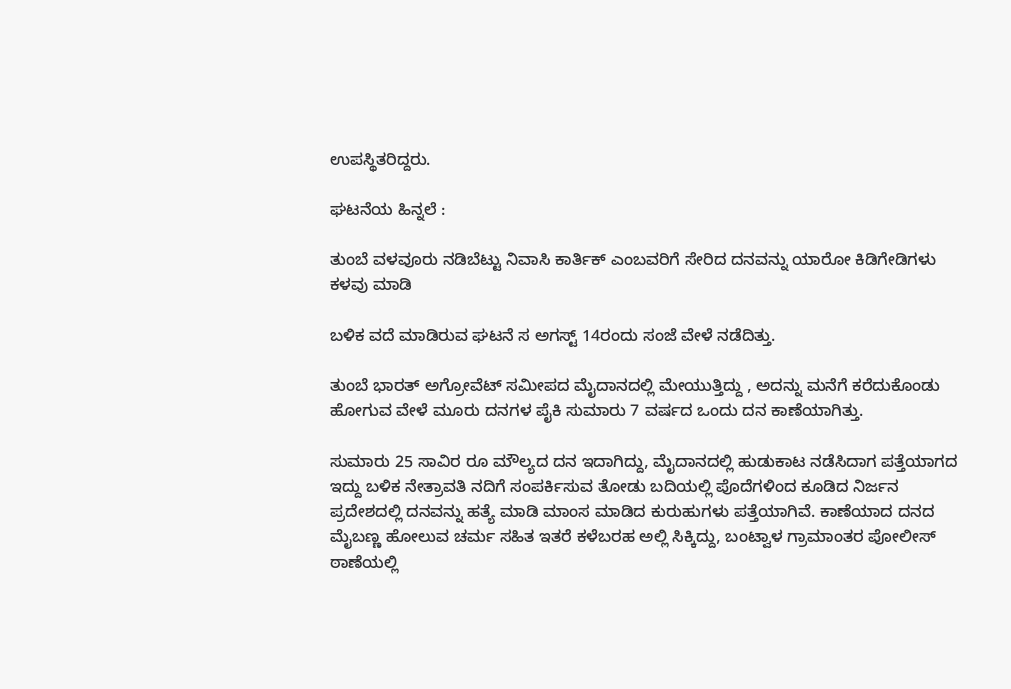ಉಪಸ್ಥಿತರಿದ್ದರು.

ಘಟನೆಯ ಹಿನ್ನಲೆ :

ತುಂಬೆ ವಳವೂರು ನಡಿಬೆಟ್ಟು ನಿವಾಸಿ ಕಾರ್ತಿಕ್ ಎಂಬವರಿಗೆ ಸೇರಿದ ದನವನ್ನು ಯಾರೋ ಕಿಡಿಗೇಡಿಗಳು ಕಳವು ಮಾಡಿ

ಬಳಿಕ ವದೆ ಮಾಡಿರುವ ಘಟನೆ ಸ ಅಗಸ್ಟ್ 14ರಂದು ಸಂಜೆ ವೇಳೆ ನಡೆದಿತ್ತು.

ತುಂಬೆ ಭಾರತ್ ಅಗ್ರೋವೆಟ್ ಸಮೀಪದ ಮೈದಾನದಲ್ಲಿ ಮೇಯುತ್ತಿದ್ದು , ಅದನ್ನು ಮನೆಗೆ ಕರೆದುಕೊಂಡು ಹೋಗುವ ವೇಳೆ ಮೂರು ದನಗಳ ಪೈಕಿ ಸುಮಾರು 7 ವರ್ಷದ ಒಂದು ದನ‌ ಕಾಣೆಯಾಗಿತ್ತು.

ಸುಮಾರು 25 ಸಾವಿರ ರೂ ಮೌಲ್ಯದ ದನ ಇದಾಗಿದ್ದು, ಮೈದಾನದಲ್ಲಿ ಹುಡುಕಾಟ ನಡೆಸಿದಾಗ ಪತ್ತೆಯಾಗದ ಇದ್ದು ಬಳಿಕ ನೇತ್ರಾವತಿ ನದಿಗೆ ಸಂಪರ್ಕಿಸುವ ತೋಡು ಬದಿಯಲ್ಲಿ ಪೊದೆಗಳಿಂದ ಕೂಡಿದ ನಿರ್ಜನ ಪ್ರದೇಶದಲ್ಲಿ ದನವನ್ನು ಹತ್ಯೆ ಮಾಡಿ ಮಾಂಸ ಮಾಡಿದ ಕುರುಹುಗಳು ಪತ್ತೆಯಾಗಿವೆ. ಕಾಣೆಯಾದ ದನದ ಮೈಬಣ್ಣ ಹೋಲುವ ಚರ್ಮ ಸಹಿತ ಇತರೆ ಕಳೆಬರಹ ಅಲ್ಲಿ ಸಿಕ್ಕಿದ್ದು, ಬಂಟ್ವಾಳ ಗ್ರಾಮಾಂತರ ಪೋಲೀಸ್ ಠಾಣೆಯಲ್ಲಿ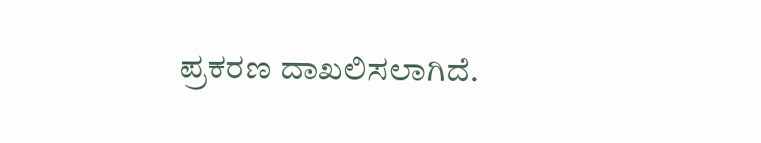ಪ್ರಕರಣ ದಾಖಲಿಸಲಾಗಿದೆ.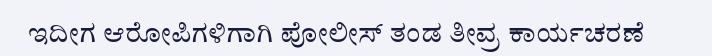ಇದೀಗ ಆರೋಪಿಗಳಿಗಾಗಿ ಪೋಲೀಸ್ ತಂಡ ತೀವ್ರ ಕಾರ್ಯಚರಣೆ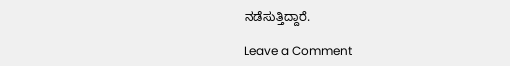ನಡೆಸುತ್ತಿದ್ದಾರೆ.

Leave a Comment